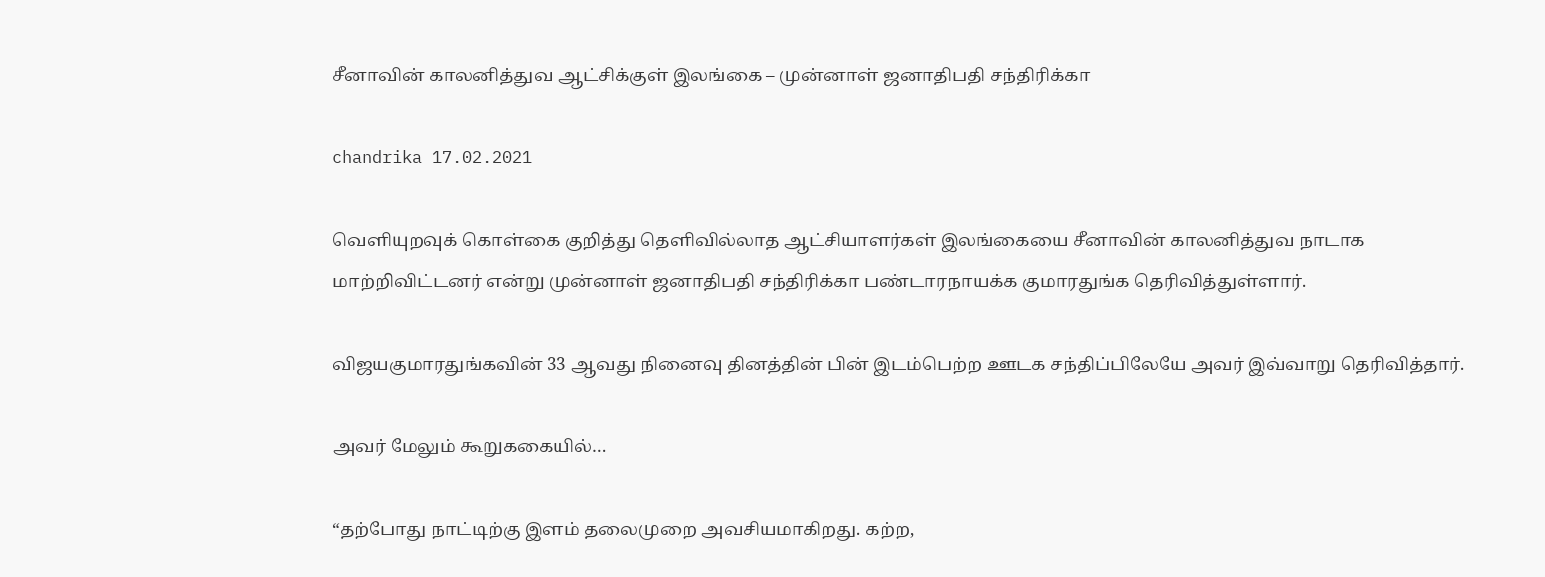சீனாவின் காலனித்துவ ஆட்சிக்குள் இலங்கை – முன்னாள் ஜனாதிபதி சந்திரிக்கா

chandrika 17.02.2021

வெளியுறவுக் கொள்கை குறித்து தெளிவில்லாத ஆட்சியாளர்கள் இலங்கையை சீனாவின் காலனித்துவ நாடாக மாற்றிவிட்டனர் என்று முன்னாள் ஜனாதிபதி சந்திரிக்கா பண்டாரநாயக்க குமாரதுங்க தெரிவித்துள்ளார்.

விஜயகுமாரதுங்கவின் 33 ஆவது நினைவு தினத்தின் பின் இடம்பெற்ற ஊடக சந்திப்பிலேயே அவர் இவ்வாறு தெரிவித்தார்.

அவர் மேலும் கூறுககையில்…

“தற்போது நாட்டிற்கு இளம் தலைமுறை அவசியமாகிறது. கற்ற,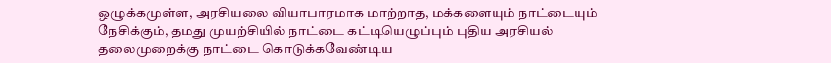ஒழுக்கமுள்ள, அரசியலை வியாபாரமாக மாற்றாத, மக்களையும் நாட்டையும் நேசிக்கும், தமது முயற்சியில் நாட்டை கட்டியெழுப்பும் புதிய அரசியல் தலைமுறைக்கு நாட்டை கொடுக்கவேண்டிய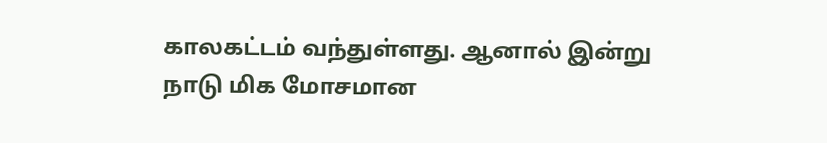காலகட்டம் வந்துள்ளது. ஆனால் இன்று நாடு மிக மோசமான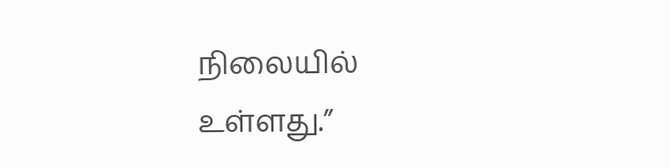நிலையில் உள்ளது.”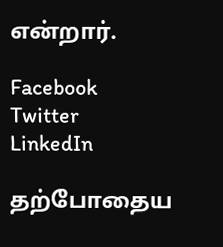என்றார்.

Facebook
Twitter
LinkedIn

தற்போதைய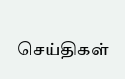செய்திகள்